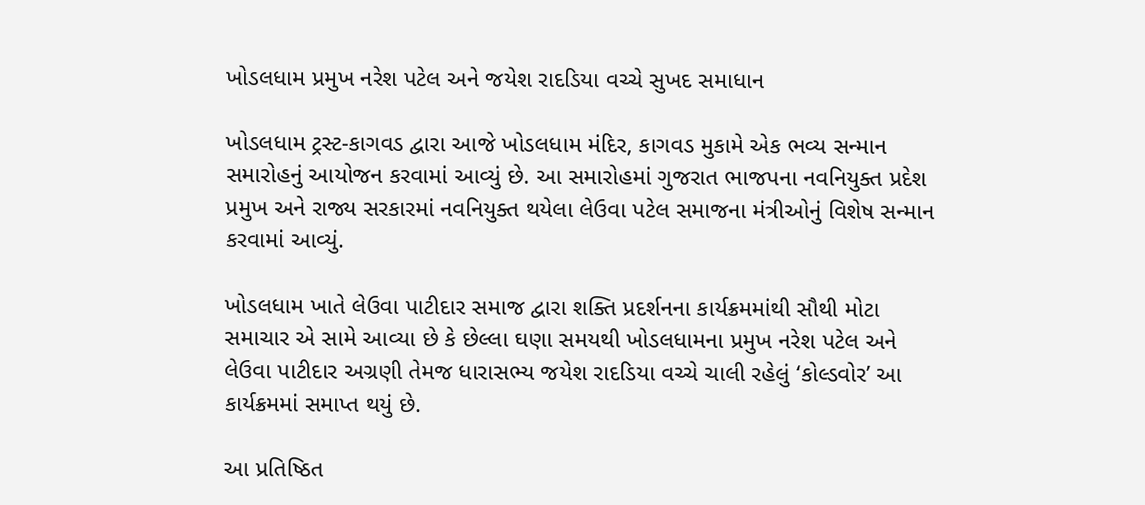ખોડલધામ પ્રમુખ નરેશ પટેલ અને જયેશ રાદડિયા વચ્ચે સુખદ સમાધાન

ખોડલધામ ટ્રસ્ટ-કાગવડ દ્વારા આજે ખોડલધામ મંદિર, કાગવડ મુકામે એક ભવ્ય સન્માન સમારોહનું આયોજન કરવામાં આવ્યું છે. આ સમારોહમાં ગુજરાત ભાજપના નવનિયુક્ત પ્રદેશ પ્રમુખ અને રાજ્ય સરકારમાં નવનિયુક્ત થયેલા લેઉવા પટેલ સમાજના મંત્રીઓનું વિશેષ સન્માન કરવામાં આવ્યું.

ખોડલધામ ખાતે લેઉવા પાટીદાર સમાજ દ્વારા શક્તિ પ્રદર્શનના કાર્યક્રમમાંથી સૌથી મોટા સમાચાર એ સામે આવ્યા છે કે છેલ્લા ઘણા સમયથી ખોડલધામના પ્રમુખ નરેશ પટેલ અને લેઉવા પાટીદાર અગ્રણી તેમજ ધારાસભ્ય જયેશ રાદડિયા વચ્ચે ચાલી રહેલું ‘કોલ્ડવોર’ આ કાર્યક્રમમાં સમાપ્ત થયું છે.

આ પ્રતિષ્ઠિત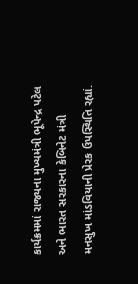કાર્યક્રમમાં રાજ્યના મુખ્યમંત્રી ભૂપેન્દ્ર પટેલ અને ભારત સરકારના કેબિનેટ મંત્રી મનસુખ માંડવિયાની પ્રેરક ઉપસ્થિતિ રહ્યાં.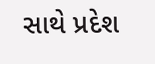સાથે પ્રદેશ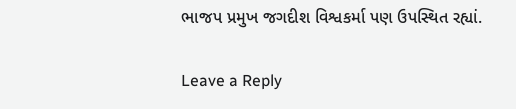ભાજપ પ્રમુખ જગદીશ વિશ્વકર્મા પણ ઉપસ્થિત રહ્યાં.

Leave a Reply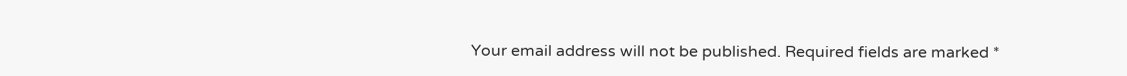Your email address will not be published. Required fields are marked *